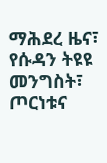ማሕደረ ዜና፣ የሱዳን ትዩዩ መንግስት፣ ጦርነቱና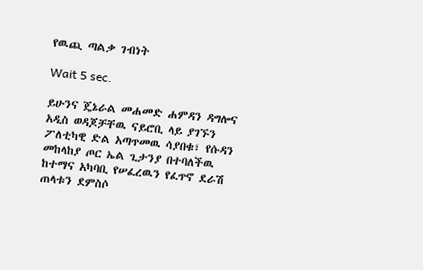የዉጪ ጣልቃ ገብነት

Wait 5 sec.

ይሁንና ጄኔራል መሐመድ ሐምዳን ዳግሎና አዲስ ወዳጆቻቸዉ ናይሮቢ ላይ ያገኙን ፖለቲካዊ ድል አጣጥመዉ ሳያበቁ፣ የሱዳን መከላከያ ጦር ኤል ጊታንያ በተባለችዉ ከተማና አካባቢ የሠፈረዉን የፈጥኖ ደራሽ ጠላቱን ደምስሶ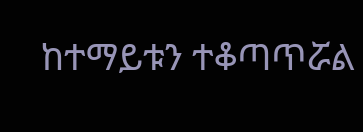ከተማይቱን ተቆጣጥሯል